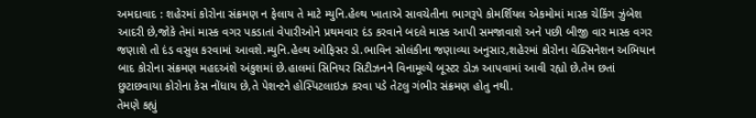અમદાવાદ : શહેરમાં કોરોના સંક્રમણ ન ફેલાય તે માટે મ્યુનિ.હેલ્થ ખાતાએ સાવચેતીના ભાગરૂપે કોમર્શિયલ એકમોમાં માસ્ક ચેકિંગ ઝુંબેશ આદરી છે,જોકે તેમાં માસ્ક વગર પકડાતાં વેપારીઓને પ્રથમવાર દંડ કરવાને બદલે માસ્ક આપી સમજાવાશે અને પછી બીજી વાર માસ્ક વગર જણાશે તો દંડ વસુલ કરવામાં આવશે.મ્યુનિ.હેલ્થ ઓફિસર ડો.ભાવિન સોલંકીના જણાવ્યા અનુસાર,શહેરમાં કોરોના વેક્સિનેશન અભિયાન બાદ કોરોના સંક્રમણ મહદઅંશે અંકુશમાં છે.હાલમાં સિનિયર સિટીઝનને વિનામૂલ્યે બૂસ્ટર ડોઝ આપવામાં આવી રહ્યો છે.તેમ છતાં છુટાછવાયા કોરોના કેસ નોંધાય છે,તે પેશન્ટને હોસ્પિટલાઇઝ કરવા પડે તેટલુ ગંભીર સંક્રમણ હોતુ નથી.
તેમણે કહ્યું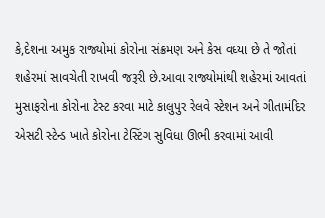કે,દેશના અમુક રાજ્યોમાં કોરોના સંક્રમણ અને કેસ વધ્યા છે તે જોતાં શહેરમાં સાવચેતી રાખવી જરૂરી છે.આવા રાજ્યોમાંથી શહેરમાં આવતાં મુસાફરોના કોરોના ટેસ્ટ કરવા માટે કાલુપુર રેલવે સ્ટેશન અને ગીતામંદિર એસટી સ્ટેન્ડ ખાતે કોરોના ટેસ્ટિંગ સુવિધા ઊભી કરવામાં આવી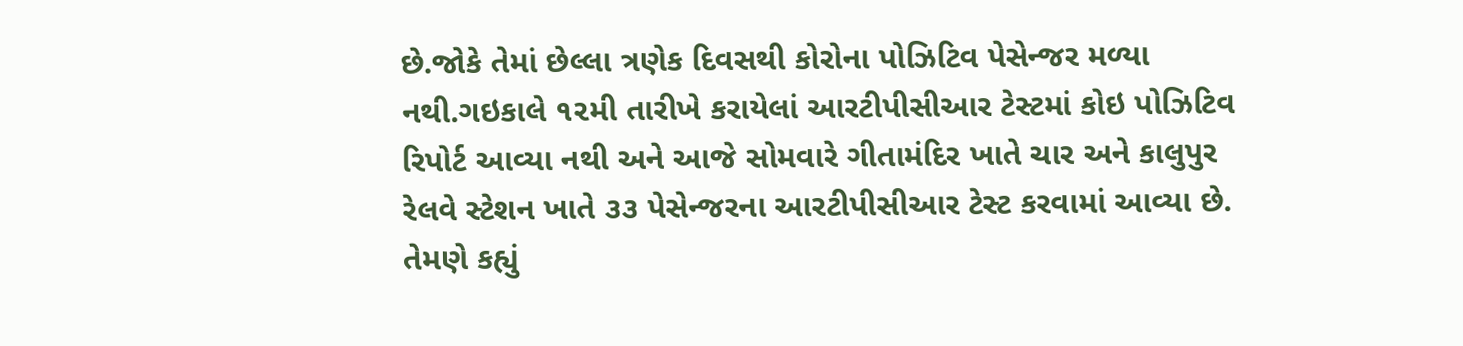છે.જોકે તેમાં છેલ્લા ત્રણેક દિવસથી કોરોના પોઝિટિવ પેસેન્જર મળ્યા નથી.ગઇકાલે ૧૨મી તારીખે કરાયેલાં આરટીપીસીઆર ટેસ્ટમાં કોઇ પોઝિટિવ રિપોર્ટ આવ્યા નથી અને આજે સોમવારે ગીતામંદિર ખાતે ચાર અને કાલુપુર રેલવે સ્ટેશન ખાતે ૩૩ પેસેન્જરના આરટીપીસીઆર ટેસ્ટ કરવામાં આવ્યા છે.
તેમણે કહ્યું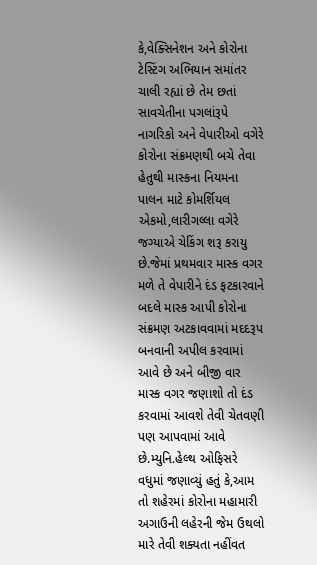કે,વેક્સિનેશન અને કોરોના ટેસ્ટિંગ અભિયાન સમાંતર ચાલી રહ્યાં છે તેમ છતાં સાવચેતીના પગલાંરૂપે નાગરિકો અને વેપારીઓ વગેરે કોરોના સંક્રમણથી બચે તેવા હેતુથી માસ્કના નિયમના પાલન માટે કોમર્શિયલ એકમો,લારીગલ્લા વગેરે જગ્યાએ ચેકિંગ શરૂ કરાયુ છે.જેમાં પ્રથમવાર માસ્ક વગર મળે તે વેપારીને દંડ ફટકારવાને બદલે માસ્ક આપી કોરોના સંક્રમણ અટકાવવામાં મદદરૂપ બનવાની અપીલ કરવામાં આવે છે અને બીજી વાર માસ્ક વગર જણાશો તો દંડ કરવામાં આવશે તેવી ચેતવણી પણ આપવામાં આવે છે.મ્યુનિ.હેલ્થ ઓફિસરે વધુમાં જણાવ્યું હતું કે,આમ તો શહેરમાં કોરોના મહામારી અગાઉની લહેરની જેમ ઉથલો મારે તેવી શક્યતા નહીંવત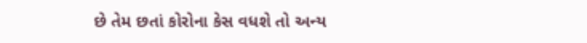છે તેમ છતાં કોરોના કેસ વધશે તો અન્ય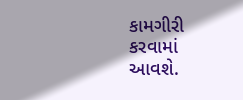કામગીરી કરવામાં આવશે.